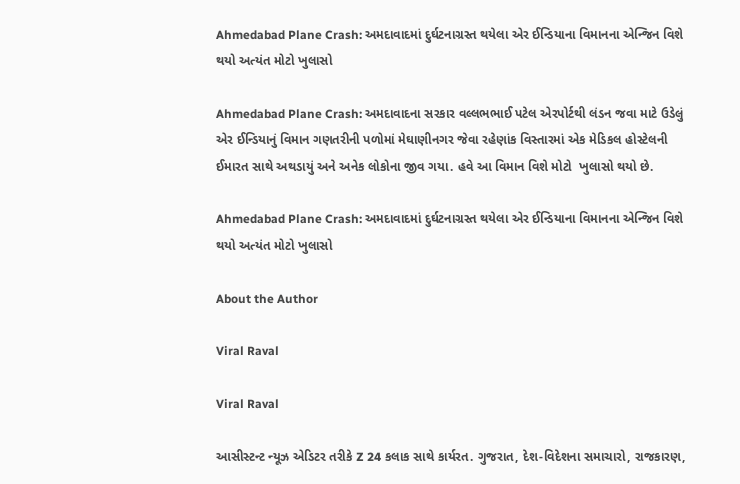Ahmedabad Plane Crash: અમદાવાદમાં દુર્ઘટનાગ્રસ્ત થયેલા એર ઈન્ડિયાના વિમાનના એન્જિન વિશે થયો અત્યંત મોટો ખુલાસો

Ahmedabad Plane Crash: અમદાવાદના સરકાર વલ્લભભાઈ પટેલ એરપોર્ટથી લંડન જવા માટે ઉડેલું એર ઈન્ડિયાનું વિમાન ગણતરીની પળોમાં મેઘાણીનગર જેવા રહેણાંક વિસ્તારમાં એક મેડિકલ હોસ્ટેલની ઈમારત સાથે અથડાયું અને અનેક લોકોના જીવ ગયા. હવે આ વિમાન વિશે મોટો  ખુલાસો થયો છે.

Ahmedabad Plane Crash: અમદાવાદમાં દુર્ઘટનાગ્રસ્ત થયેલા એર ઈન્ડિયાના વિમાનના એન્જિન વિશે થયો અત્યંત મોટો ખુલાસો

About the Author

Viral Raval

Viral Raval

આસીસ્ટન્ટ ન્યૂઝ એડિટર તરીકે Z 24 કલાક સાથે કાર્યરત. ગુજરાત, દેશ-વિદેશના સમાચારો, રાજકારણ,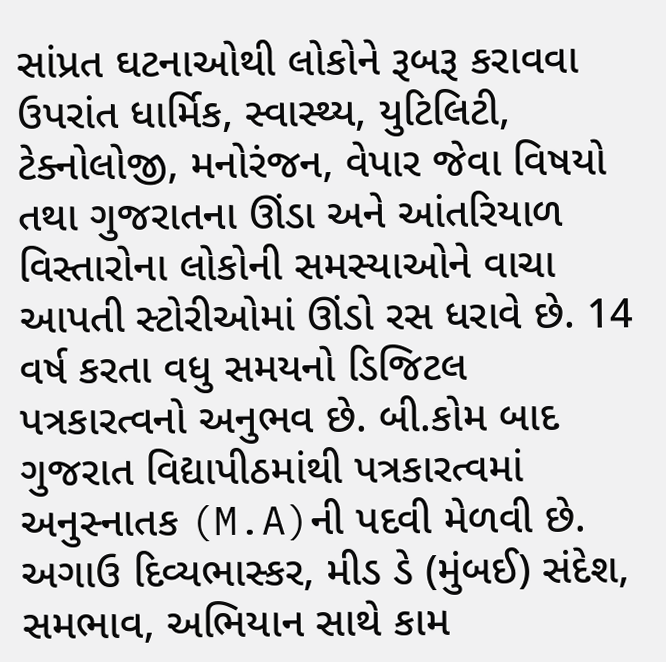સાંપ્રત ઘટનાઓથી લોકોને રૂબરૂ કરાવવા ઉપરાંત ધાર્મિક, સ્વાસ્થ્ય, યુટિલિટી, ટેક્નોલોજી, મનોરંજન, વેપાર જેવા વિષયો તથા ગુજરાતના ઊંડા અને આંતરિયાળ વિસ્તારોના લોકોની સમસ્યાઓને વાચા આપતી સ્ટોરીઓમાં ઊંડો રસ ધરાવે છે. 14 વર્ષ કરતા વધુ સમયનો ડિજિટલ પત્રકારત્વનો અનુભવ છે. બી.કોમ બાદ ગુજરાત વિદ્યાપીઠમાંથી પત્રકારત્વમાં અનુસ્નાતક (M.A)ની પદવી મેળવી છે. અગાઉ દિવ્યભાસ્કર, મીડ ડે (મુંબઈ) સંદેશ, સમભાવ, અભિયાન સાથે કામ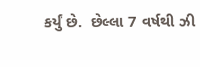કર્યું છે.  છેલ્લા 7 વર્ષથી ઝી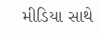મીડિયા સાથે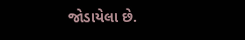જોડાયેલા છે.